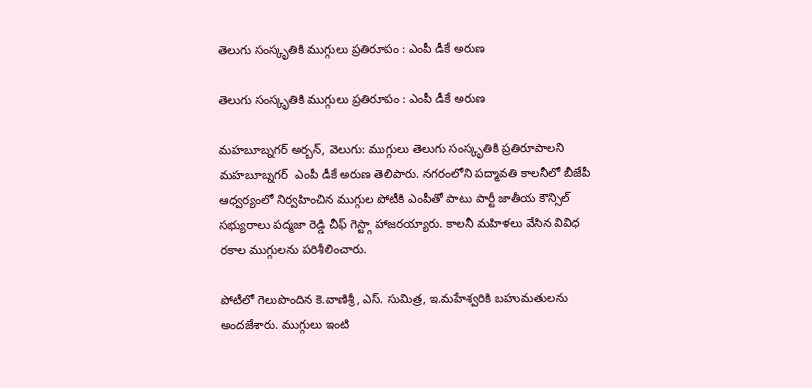తెలుగు సంస్కృతికి ముగ్గులు ప్రతిరూపం : ఎంపీ డీకే అరుణ

తెలుగు సంస్కృతికి ముగ్గులు ప్రతిరూపం : ఎంపీ డీకే అరుణ

మహబూబ్నగర్ అర్బన్, వెలుగు: ముగ్గులు తెలుగు సంస్కృతికి ప్రతిరూపాలని మహబూబ్నగర్  ఎంపీ డీకే అరుణ తెలిపారు. నగరంలోని పద్మావతి కాలనీలో బీజేపీ ఆధ్వర్యంలో నిర్వహించిన ముగ్గుల పోటీకి ఎంపీతో పాటు పార్టీ జాతీయ కౌన్సిల్ సభ్యురాలు పద్మజా రెడ్డి చీఫ్ గెస్ట్గా హాజరయ్యారు. కాలనీ మహిళలు వేసిన వివిధ రకాల ముగ్గులను పరిశీలించారు.

పోటీలో గెలుపొందిన కె.వాణిశ్రీ, ఎస్. సుమిత్ర, ఇ.మహేశ్వరికి బహుమతులను అందజేశారు. ముగ్గులు ఇంటి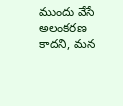ముందు వేసే అలంకరణ కాదని, మన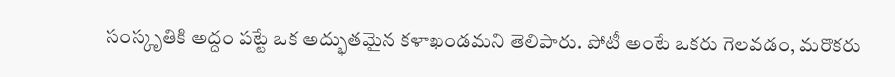సంస్కృతికి అద్దం పట్టే ఒక అద్భుతమైన కళాఖండమని తెలిపారు. పోటీ అంటే ఒకరు గెలవడం, మరొకరు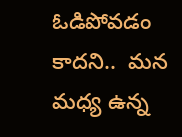ఓడిపోవడం కాదని..  మన మధ్య ఉన్న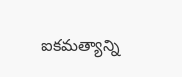ఐకమత్యాన్ని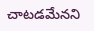చాటడమేనని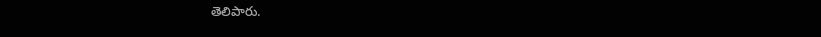తెలిపారు.